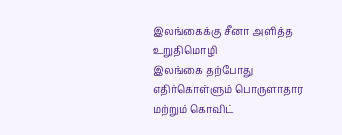இலங்கைக்கு சீனா அளித்த உறுதிமொழி
இலங்கை தற்போது எதிர்கொள்ளும் பொருளாதார மற்றும் கொவிட்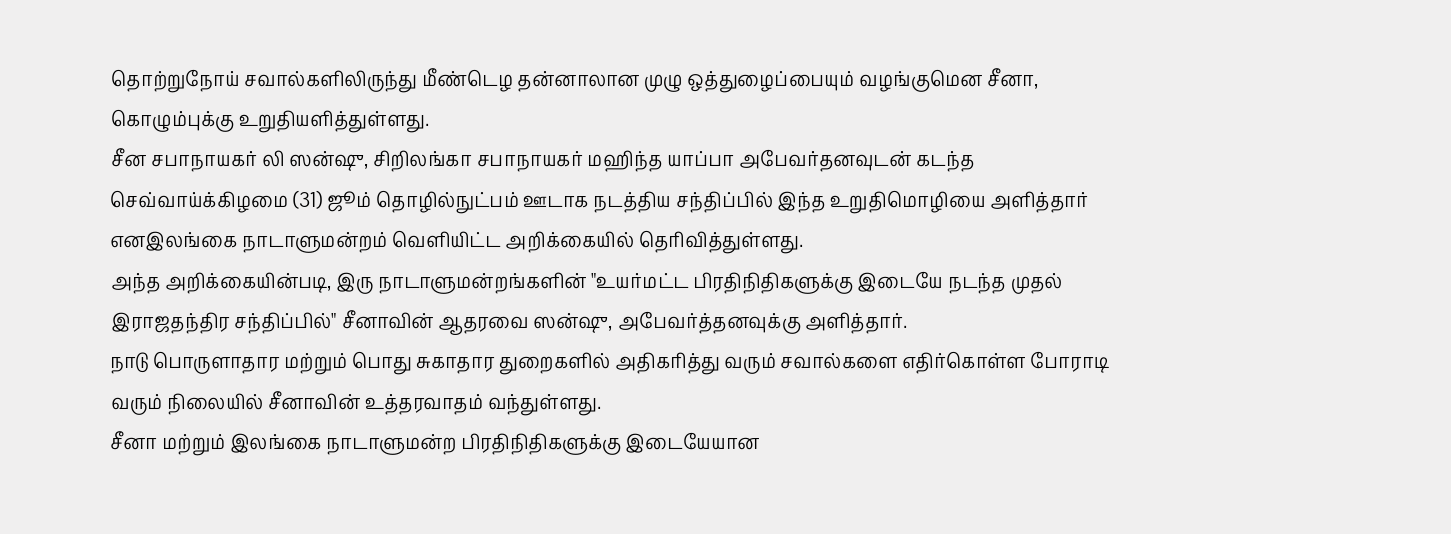தொற்றுநோய் சவால்களிலிருந்து மீண்டெழ தன்னாலான முழு ஒத்துழைப்பையும் வழங்குமென சீனா, கொழும்புக்கு உறுதியளித்துள்ளது.
சீன சபாநாயகர் லி ஸன்ஷு, சிறிலங்கா சபாநாயகர் மஹிந்த யாப்பா அபேவர்தனவுடன் கடந்த செவ்வாய்க்கிழமை (31) ஜூம் தொழில்நுட்பம் ஊடாக நடத்திய சந்திப்பில் இந்த உறுதிமொழியை அளித்தார் எனஇலங்கை நாடாளுமன்றம் வெளியிட்ட அறிக்கையில் தெரிவித்துள்ளது.
அந்த அறிக்கையின்படி, இரு நாடாளுமன்றங்களின் "உயர்மட்ட பிரதிநிதிகளுக்கு இடையே நடந்த முதல் இராஜதந்திர சந்திப்பில்" சீனாவின் ஆதரவை ஸன்ஷு, அபேவர்த்தனவுக்கு அளித்தார்.
நாடு பொருளாதார மற்றும் பொது சுகாதார துறைகளில் அதிகரித்து வரும் சவால்களை எதிர்கொள்ள போராடி வரும் நிலையில் சீனாவின் உத்தரவாதம் வந்துள்ளது.
சீனா மற்றும் இலங்கை நாடாளுமன்ற பிரதிநிதிகளுக்கு இடையேயான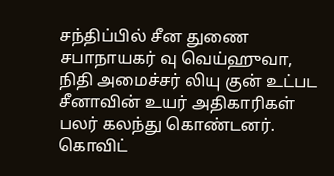சந்திப்பில் சீன துணை சபாநாயகர் வு வெய்ஹுவா, நிதி அமைச்சர் லியு குன் உட்பட சீனாவின் உயர் அதிகாரிகள் பலர் கலந்து கொண்டனர்.
கொவிட்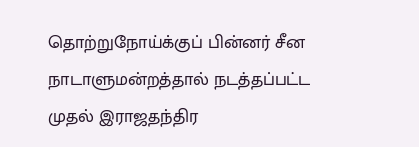தொற்றுநோய்க்குப் பின்னர் சீன நாடாளுமன்றத்தால் நடத்தப்பட்ட முதல் இராஜதந்திர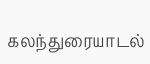கலந்துரையாடல்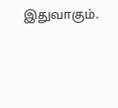இதுவாகும்.